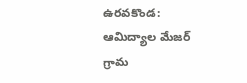ఉరవకొండ: ఆమిద్యాల మేజర్ గ్రామ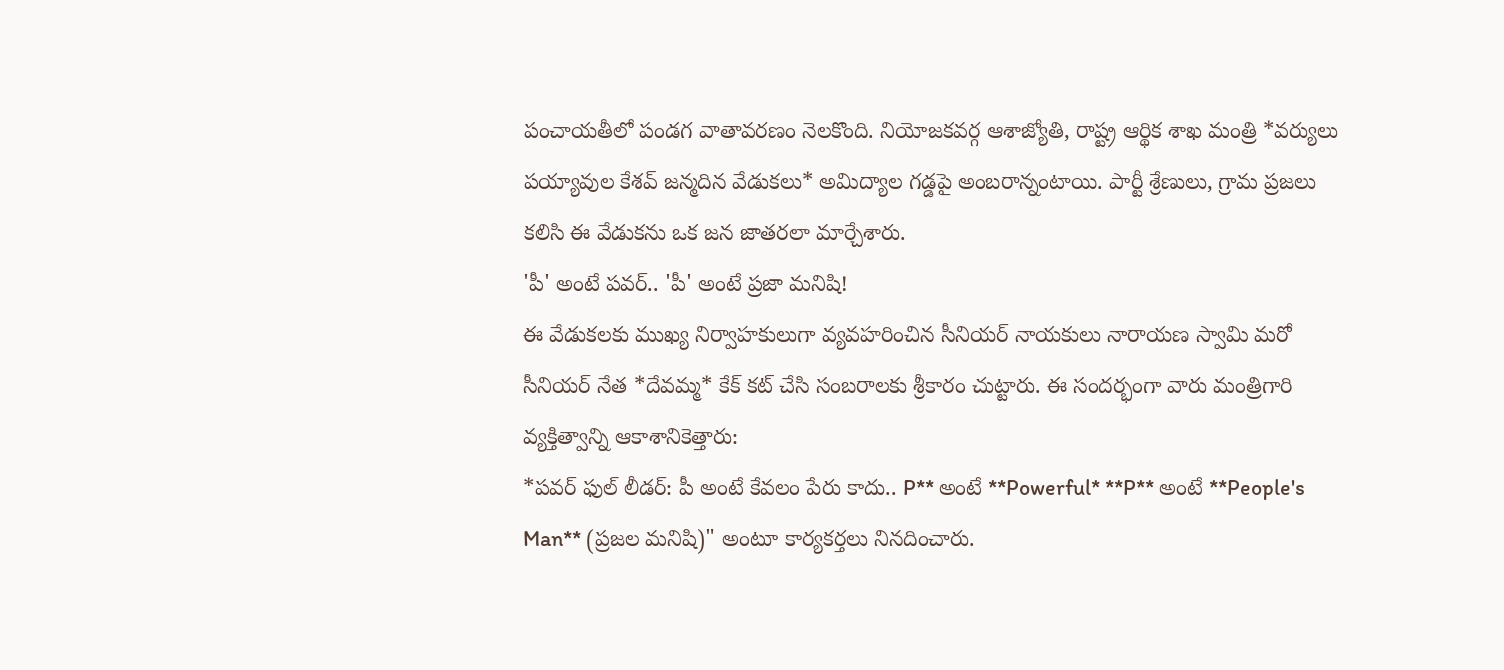పంచాయతీలో పండగ వాతావరణం నెలకొంది. నియోజకవర్గ ఆశాజ్యోతి, రాష్ట్ర ఆర్థిక శాఖ మంత్రి *వర్యులు పయ్యావుల కేశవ్ జన్మదిన వేడుకలు* అమిద్యాల గడ్డపై అంబరాన్నంటాయి. పార్టీ శ్రేణులు, గ్రామ ప్రజలు కలిసి ఈ వేడుకను ఒక జన జాతరలా మార్చేశారు.
'పీ' అంటే పవర్.. 'పీ' అంటే ప్రజా మనిషి!
ఈ వేడుకలకు ముఖ్య నిర్వాహకులుగా వ్యవహరించిన సీనియర్ నాయకులు నారాయణ స్వామి మరో సీనియర్ నేత *దేవమ్మ* కేక్ కట్ చేసి సంబరాలకు శ్రీకారం చుట్టారు. ఈ సందర్భంగా వారు మంత్రిగారి వ్యక్తిత్వాన్ని ఆకాశానికెత్తారు:
*పవర్ ఫుల్ లీడర్: పీ అంటే కేవలం పేరు కాదు.. P** అంటే **Powerful* **P** అంటే **People's Man** (ప్రజల మనిషి)" అంటూ కార్యకర్తలు నినదించారు.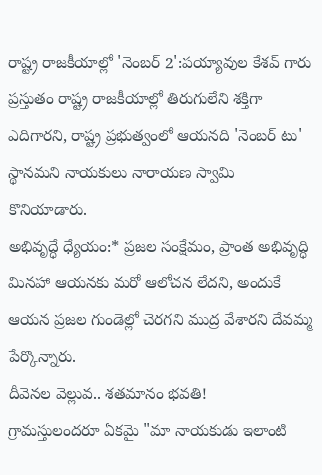రాష్ట్ర రాజకీయాల్లో 'నెంబర్ 2':పయ్యావుల కేశవ్ గారు ప్రస్తుతం రాష్ట్ర రాజకీయాల్లో తిరుగులేని శక్తిగా ఎదిగారని, రాష్ట్ర ప్రభుత్వంలో ఆయనది 'నెంబర్ టు' స్థానమని నాయకులు నారాయణ స్వామి కొనియాడారు.
అభివృద్ధే ధ్యేయం:* ప్రజల సంక్షేమం, ప్రాంత అభివృద్ధి మినహా ఆయనకు మరో ఆలోచన లేదని, అందుకే ఆయన ప్రజల గుండెల్లో చెరగని ముద్ర వేశారని దేవమ్మ పేర్కొన్నారు.
దీవెనల వెల్లువ.. శతమానం భవతి!
గ్రామస్తులందరూ ఏకమై "మా నాయకుడు ఇలాంటి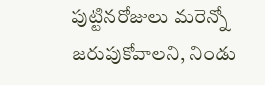పుట్టినరోజులు మరెన్నో జరుపుకోవాలని, నిండు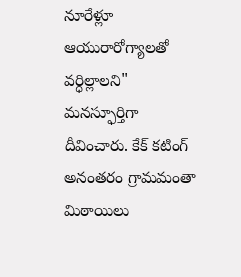నూరేళ్లూ ఆయురారోగ్యాలతో వర్ధిల్లాలని" మనస్ఫూర్తిగా దీవించారు. కేక్ కటింగ్ అనంతరం గ్రామమంతా మిఠాయిలు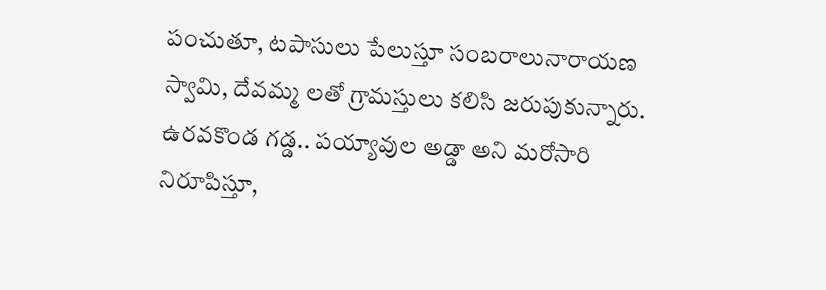పంచుతూ, టపాసులు పేలుస్తూ సంబరాలునారాయణ స్వామి, దేవమ్మ లతో గ్రామస్తులు కలిసి జరుపుకున్నారు.
ఉరవకొండ గడ్డ.. పయ్యావుల అడ్డా అని మరోసారి నిరూపిస్తూ,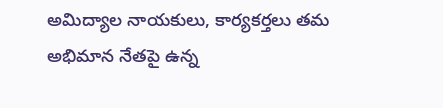అమిద్యాల నాయకులు, కార్యకర్తలు తమ అభిమాన నేతపై ఉన్న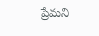ప్రేమని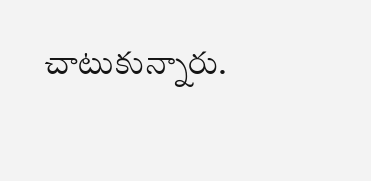చాటుకున్నారు.